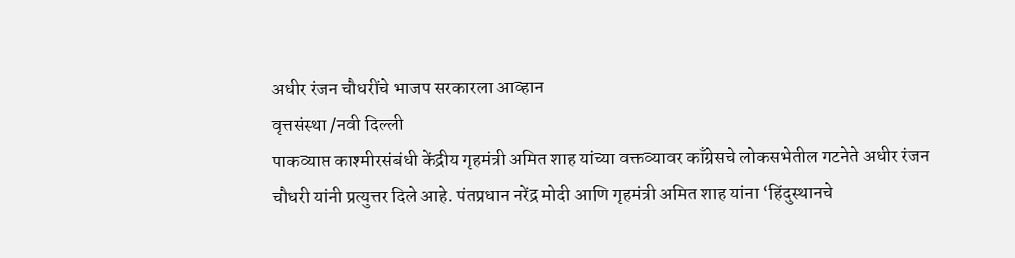अधीर रंजन चौधरींचे भाजप सरकारला आव्हान
वृत्तसंस्था /नवी दिल्ली
पाकव्याप्त काश्मीरसंबंधी केंद्रीय गृहमंत्री अमित शाह यांच्या वक्तव्यावर काँग्रेसचे लोकसभेतील गटनेते अधीर रंजन चौधरी यांनी प्रत्युत्तर दिले आहे. पंतप्रधान नरेंद्र मोदी आणि गृहमंत्री अमित शाह यांना ‘हिंदुस्थानचे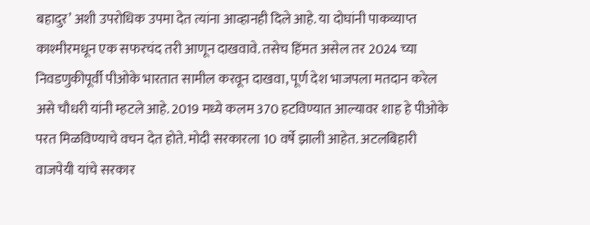बहादुर’ अशी उपरोधिक उपमा देत त्यांना आव्हानही दिले आहे. या दोघांनी पाकव्याप्त काश्मीरमधून एक सफरचंद तरी आणून दाखवावे. तसेच हिंमत असेल तर 2024 च्या निवडणुकीपूर्वी पीओके भारतात सामील करवून दाखवा, पूर्ण देश भाजपला मतदान करेल असे चौधरी यांनी म्हटले आहे. 2019 मध्ये कलम 370 हटविण्यात आल्यावर शाह हे पीओके परत मिळविण्याचे वचन देत होते. मोदी सरकारला 10 वर्षे झाली आहेत. अटलबिहारी वाजपेयी यांचे सरकार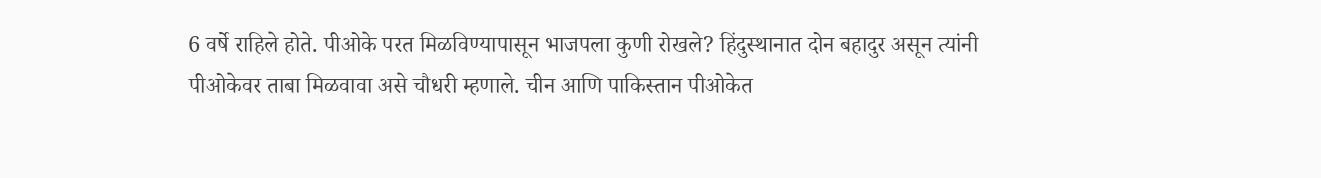6 वर्षे राहिले होते. पीओके परत मिळविण्यापासून भाजपला कुणी रोखले? हिंदुस्थानात दोन बहादुर असून त्यांनी पीओकेवर ताबा मिळवावा असे चौधरी म्हणाले. चीन आणि पाकिस्तान पीओकेत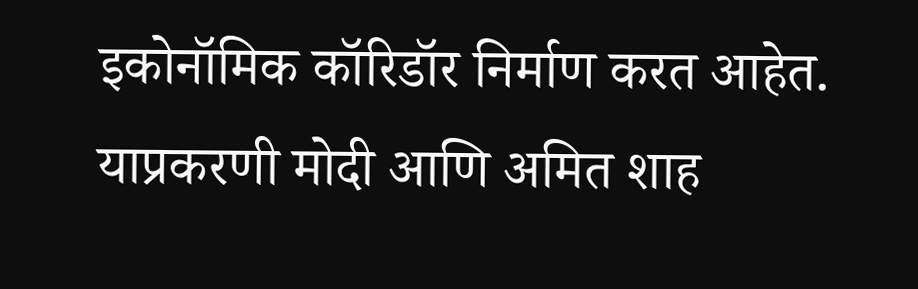इकोनॉमिक कॉरिडॉर निर्माण करत आहेत. याप्रकरणी मोदी आणि अमित शाह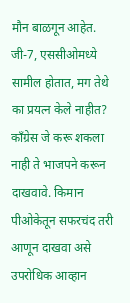मौन बाळगून आहेत. जी-7, एससीओमध्ये सामील होतात, मग तेथे का प्रयत्न केले नाहीत? काँग्रेस जे करू शकला नाही ते भाजपने करून दाखवावे. किमान पीओकेतून सफरचंद तरी आणून दाखवा असे उपरोधिक आव्हान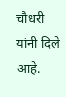चौधरी यांनी दिले आहे.